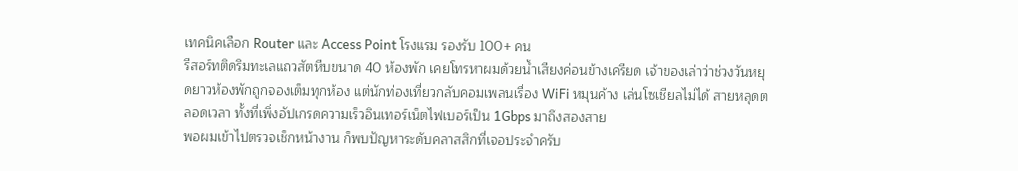เทคนิคเลือก Router และ Access Point โรงแรม รองรับ 100+ คน
รีสอร์ทติดริมทะเลแถวสัตหีบขนาด 40 ห้องพัก เคยโทรหาผมด้วยน้ำเสียงค่อนข้างเครียด เจ้าของเล่าว่าช่วงวันหยุดยาวห้องพักถูกจองเต็มทุกห้อง แต่นักท่องเที่ยวกลับคอมเพลนเรื่อง WiFi หมุนค้าง เล่นโซเชียลไม่ได้ สายหลุดตลอดเวลา ทั้งที่เพิ่งอัปเกรดความเร็วอินเทอร์เน็ตไฟเบอร์เป็น 1Gbps มาถึงสองสาย
พอผมเข้าไปตรวจเช็กหน้างาน ก็พบปัญหาระดับคลาสสิกที่เจอประจำครับ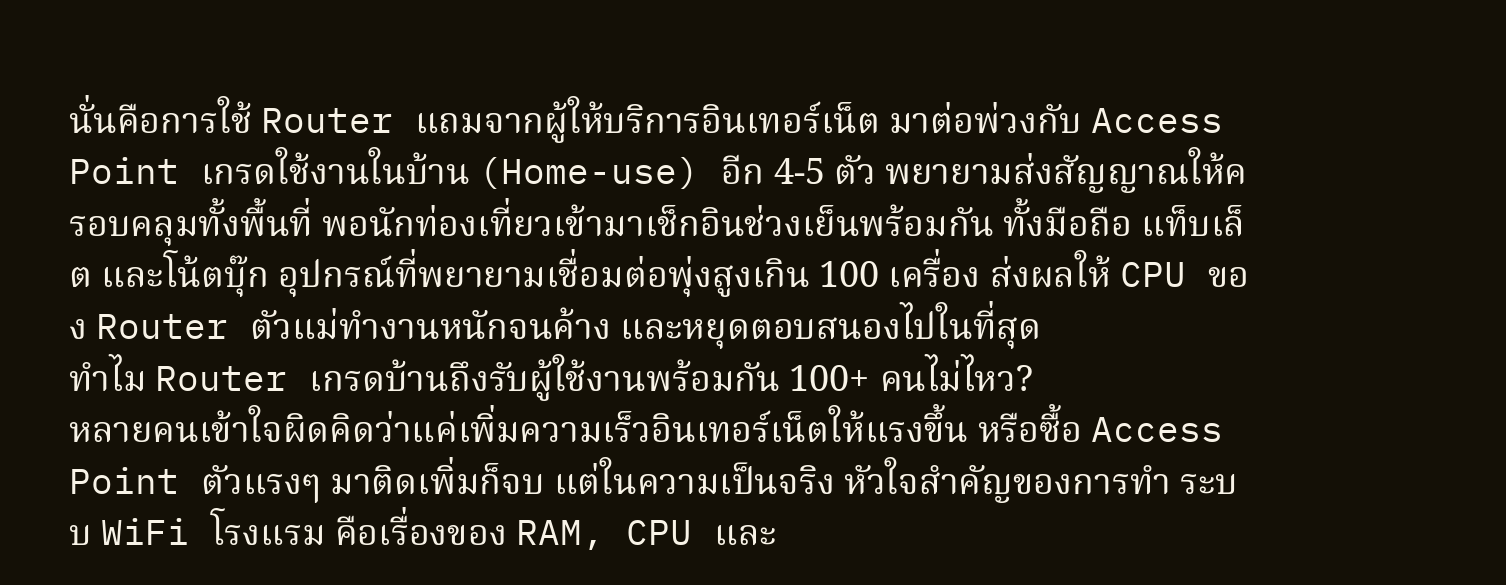นั่นคือการใช้ Router แถมจากผู้ให้บริการอินเทอร์เน็ต มาต่อพ่วงกับ Access Point เกรดใช้งานในบ้าน (Home-use) อีก 4-5 ตัว พยายามส่งสัญญาณให้ครอบคลุมทั้งพื้นที่ พอนักท่องเที่ยวเข้ามาเช็กอินช่วงเย็นพร้อมกัน ทั้งมือถือ แท็บเล็ต และโน้ตบุ๊ก อุปกรณ์ที่พยายามเชื่อมต่อพุ่งสูงเกิน 100 เครื่อง ส่งผลให้ CPU ของ Router ตัวแม่ทำงานหนักจนค้าง และหยุดตอบสนองไปในที่สุด
ทำไม Router เกรดบ้านถึงรับผู้ใช้งานพร้อมกัน 100+ คนไม่ไหว?
หลายคนเข้าใจผิดคิดว่าแค่เพิ่มความเร็วอินเทอร์เน็ตให้แรงขึ้น หรือซื้อ Access Point ตัวแรงๆ มาติดเพิ่มก็จบ แต่ในความเป็นจริง หัวใจสำคัญของการทำ ระบบ WiFi โรงแรม คือเรื่องของ RAM, CPU และ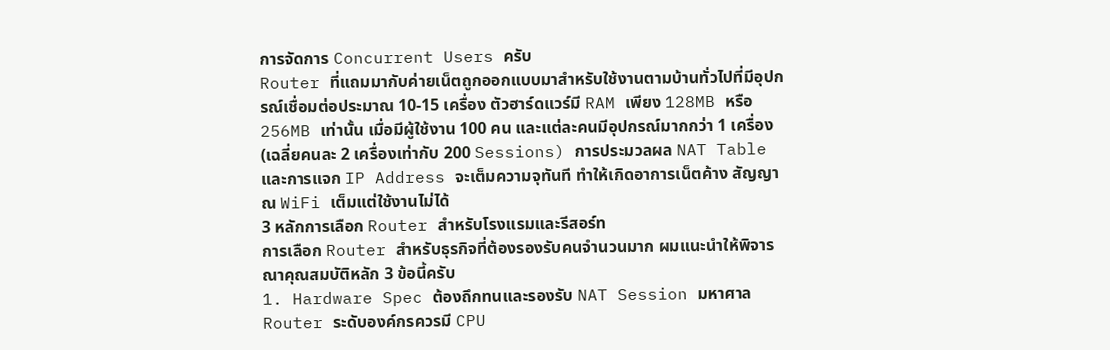การจัดการ Concurrent Users ครับ
Router ที่แถมมากับค่ายเน็ตถูกออกแบบมาสำหรับใช้งานตามบ้านทั่วไปที่มีอุปกรณ์เชื่อมต่อประมาณ 10-15 เครื่อง ตัวฮาร์ดแวร์มี RAM เพียง 128MB หรือ 256MB เท่านั้น เมื่อมีผู้ใช้งาน 100 คน และแต่ละคนมีอุปกรณ์มากกว่า 1 เครื่อง (เฉลี่ยคนละ 2 เครื่องเท่ากับ 200 Sessions) การประมวลผล NAT Table และการแจก IP Address จะเต็มความจุทันที ทำให้เกิดอาการเน็ตค้าง สัญญาณ WiFi เต็มแต่ใช้งานไม่ได้
3 หลักการเลือก Router สำหรับโรงแรมและรีสอร์ท
การเลือก Router สำหรับธุรกิจที่ต้องรองรับคนจำนวนมาก ผมแนะนำให้พิจารณาคุณสมบัติหลัก 3 ข้อนี้ครับ
1. Hardware Spec ต้องถึกทนและรองรับ NAT Session มหาศาล
Router ระดับองค์กรควรมี CPU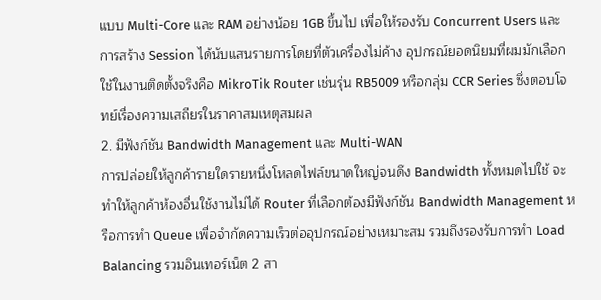แบบ Multi-Core และ RAM อย่างน้อย 1GB ขึ้นไป เพื่อให้รองรับ Concurrent Users และการสร้าง Session ได้นับแสนรายการโดยที่ตัวเครื่องไม่ค้าง อุปกรณ์ยอดนิยมที่ผมมักเลือกใช้ในงานติดตั้งจริงคือ MikroTik Router เช่นรุ่น RB5009 หรือกลุ่ม CCR Series ซึ่งตอบโจทย์เรื่องความเสถียรในราคาสมเหตุสมผล
2. มีฟังก์ชัน Bandwidth Management และ Multi-WAN
การปล่อยให้ลูกค้ารายใดรายหนึ่งโหลดไฟล์ขนาดใหญ่จนดึง Bandwidth ทั้งหมดไปใช้ จะทำให้ลูกค้าห้องอื่นใช้งานไม่ได้ Router ที่เลือกต้องมีฟังก์ชัน Bandwidth Management หรือการทำ Queue เพื่อจำกัดความเร็วต่ออุปกรณ์อย่างเหมาะสม รวมถึงรองรับการทำ Load Balancing รวมอินเทอร์เน็ต 2 สา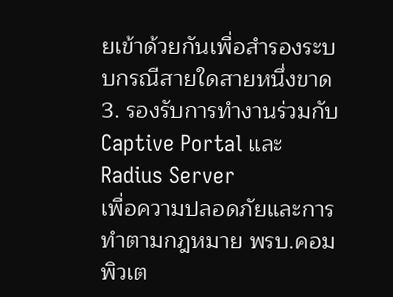ยเข้าด้วยกันเพื่อสำรองระบบกรณีสายใดสายหนึ่งขาด
3. รองรับการทำงานร่วมกับ Captive Portal และ Radius Server
เพื่อความปลอดภัยและการทำตามกฎหมาย พรบ.คอมพิวเต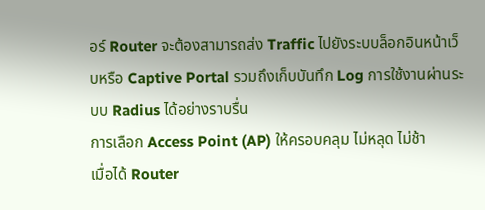อร์ Router จะต้องสามารถส่ง Traffic ไปยังระบบล็อกอินหน้าเว็บหรือ Captive Portal รวมถึงเก็บบันทึก Log การใช้งานผ่านระบบ Radius ได้อย่างราบรื่น
การเลือก Access Point (AP) ให้ครอบคลุม ไม่หลุด ไม่ช้า
เมื่อได้ Router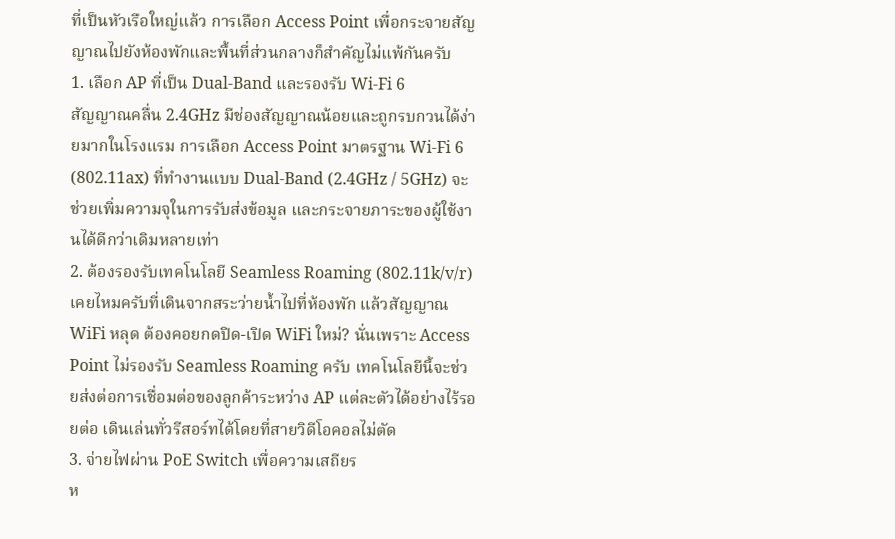ที่เป็นหัวเรือใหญ่แล้ว การเลือก Access Point เพื่อกระจายสัญญาณไปยังห้องพักและพื้นที่ส่วนกลางก็สำคัญไม่แพ้กันครับ
1. เลือก AP ที่เป็น Dual-Band และรองรับ Wi-Fi 6
สัญญาณคลื่น 2.4GHz มีช่องสัญญาณน้อยและถูกรบกวนได้ง่ายมากในโรงแรม การเลือก Access Point มาตรฐาน Wi-Fi 6 (802.11ax) ที่ทำงานแบบ Dual-Band (2.4GHz / 5GHz) จะช่วยเพิ่มความจุในการรับส่งข้อมูล และกระจายภาระของผู้ใช้งานได้ดีกว่าเดิมหลายเท่า
2. ต้องรองรับเทคโนโลยี Seamless Roaming (802.11k/v/r)
เคยไหมครับที่เดินจากสระว่ายน้ำไปที่ห้องพัก แล้วสัญญาณ WiFi หลุด ต้องคอยกดปิด-เปิด WiFi ใหม่? นั่นเพราะ Access Point ไม่รองรับ Seamless Roaming ครับ เทคโนโลยีนี้จะช่วยส่งต่อการเชื่อมต่อของลูกค้าระหว่าง AP แต่ละตัวได้อย่างไร้รอยต่อ เดินเล่นทั่วรีสอร์ทได้โดยที่สายวิดีโอคอลไม่ตัด
3. จ่ายไฟผ่าน PoE Switch เพื่อความเสถียร
ห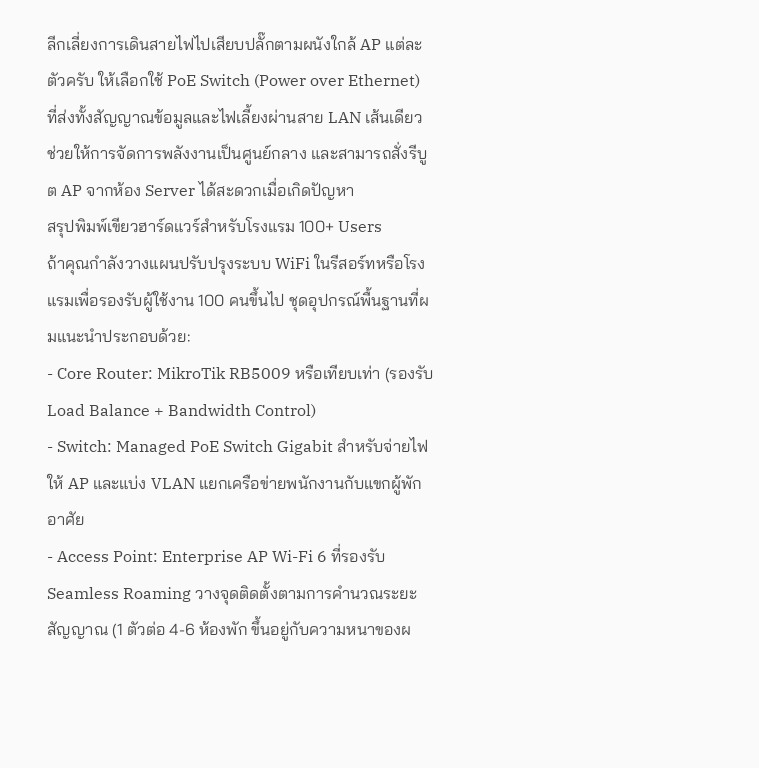ลีกเลี่ยงการเดินสายไฟไปเสียบปลั๊กตามผนังใกล้ AP แต่ละตัวครับ ให้เลือกใช้ PoE Switch (Power over Ethernet) ที่ส่งทั้งสัญญาณข้อมูลและไฟเลี้ยงผ่านสาย LAN เส้นเดียว ช่วยให้การจัดการพลังงานเป็นศูนย์กลาง และสามารถสั่งรีบูต AP จากห้อง Server ได้สะดวกเมื่อเกิดปัญหา
สรุปพิมพ์เขียวฮาร์ดแวร์สำหรับโรงแรม 100+ Users
ถ้าคุณกำลังวางแผนปรับปรุงระบบ WiFi ในรีสอร์ทหรือโรงแรมเพื่อรองรับผู้ใช้งาน 100 คนขึ้นไป ชุดอุปกรณ์พื้นฐานที่ผมแนะนำประกอบด้วย:
- Core Router: MikroTik RB5009 หรือเทียบเท่า (รองรับ Load Balance + Bandwidth Control)
- Switch: Managed PoE Switch Gigabit สำหรับจ่ายไฟให้ AP และแบ่ง VLAN แยกเครือข่ายพนักงานกับแขกผู้พักอาศัย
- Access Point: Enterprise AP Wi-Fi 6 ที่รองรับ Seamless Roaming วางจุดติดตั้งตามการคำนวณระยะสัญญาณ (1 ตัวต่อ 4-6 ห้องพัก ขึ้นอยู่กับความหนาของผ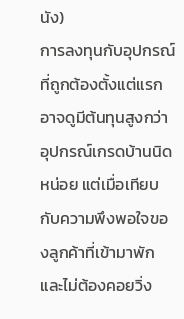นัง)
การลงทุนกับอุปกรณ์ที่ถูกต้องตั้งแต่แรก อาจดูมีต้นทุนสูงกว่าอุปกรณ์เกรดบ้านนิดหน่อย แต่เมื่อเทียบกับความพึงพอใจของลูกค้าที่เข้ามาพัก และไม่ต้องคอยวิ่ง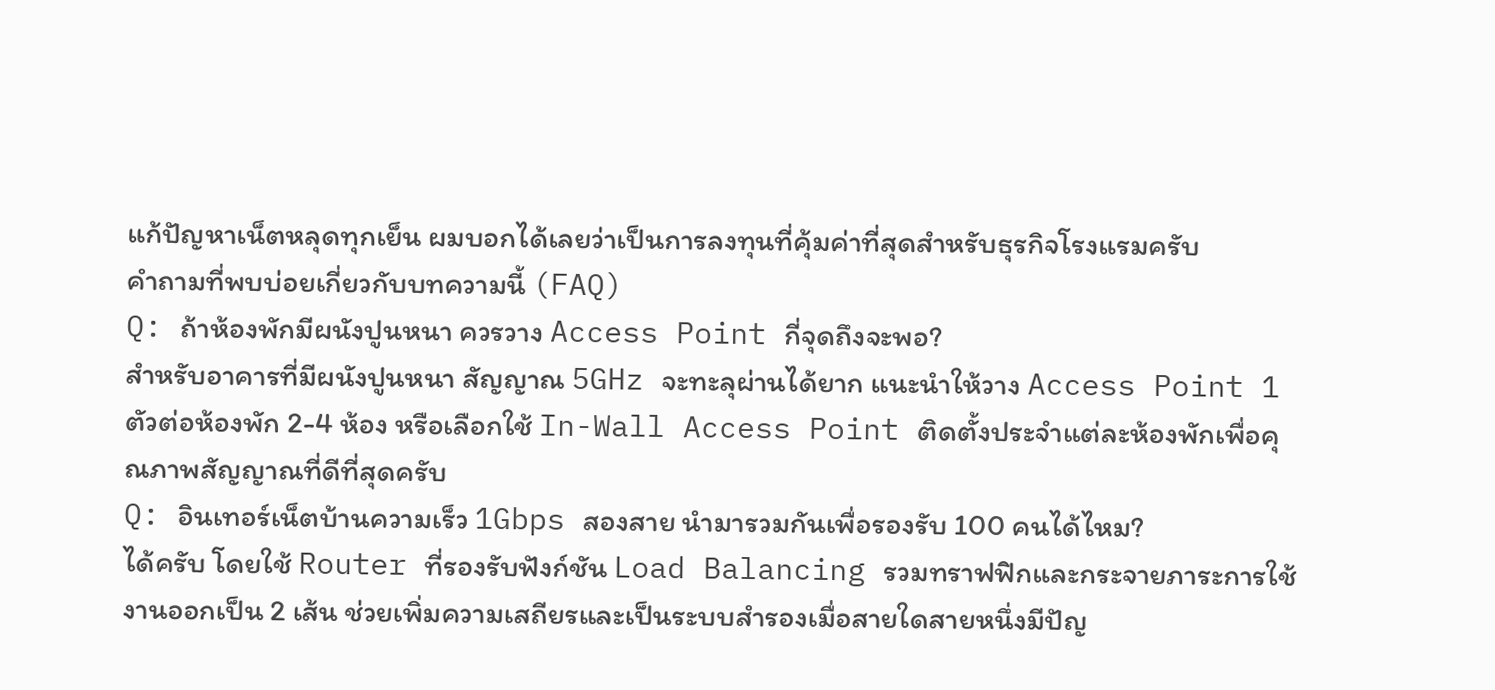แก้ปัญหาเน็ตหลุดทุกเย็น ผมบอกได้เลยว่าเป็นการลงทุนที่คุ้มค่าที่สุดสำหรับธุรกิจโรงแรมครับ
คำถามที่พบบ่อยเกี่ยวกับบทความนี้ (FAQ)
Q: ถ้าห้องพักมีผนังปูนหนา ควรวาง Access Point กี่จุดถึงจะพอ?
สำหรับอาคารที่มีผนังปูนหนา สัญญาณ 5GHz จะทะลุผ่านได้ยาก แนะนำให้วาง Access Point 1 ตัวต่อห้องพัก 2-4 ห้อง หรือเลือกใช้ In-Wall Access Point ติดตั้งประจำแต่ละห้องพักเพื่อคุณภาพสัญญาณที่ดีที่สุดครับ
Q: อินเทอร์เน็ตบ้านความเร็ว 1Gbps สองสาย นำมารวมกันเพื่อรองรับ 100 คนได้ไหม?
ได้ครับ โดยใช้ Router ที่รองรับฟังก์ชัน Load Balancing รวมทราฟฟิกและกระจายภาระการใช้งานออกเป็น 2 เส้น ช่วยเพิ่มความเสถียรและเป็นระบบสำรองเมื่อสายใดสายหนึ่งมีปัญ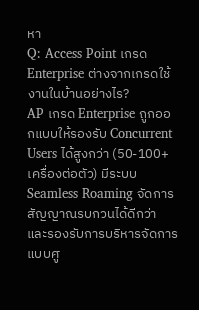หา
Q: Access Point เกรด Enterprise ต่างจากเกรดใช้งานในบ้านอย่างไร?
AP เกรด Enterprise ถูกออกแบบให้รองรับ Concurrent Users ได้สูงกว่า (50-100+ เครื่องต่อตัว) มีระบบ Seamless Roaming จัดการสัญญาณรบกวนได้ดีกว่า และรองรับการบริหารจัดการแบบศู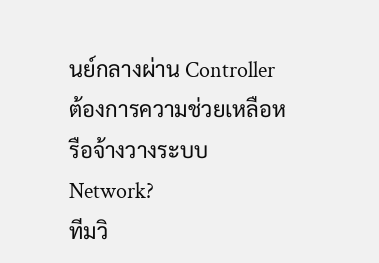นย์กลางผ่าน Controller
ต้องการความช่วยเหลือหรือจ้างวางระบบ Network?
ทีมวิ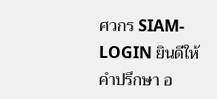ศวกร SIAM-LOGIN ยินดีให้คำปรึกษา อ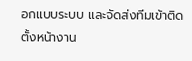อกแบบระบบ และจัดส่งทีมเข้าติดตั้งหน้างาน